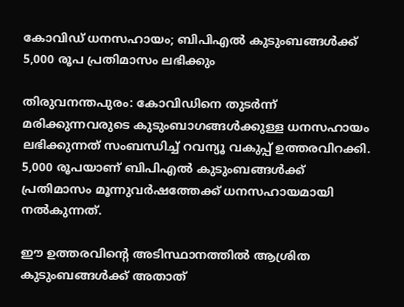കോവിഡ് ധനസഹായം; ബിപിഎല്‍ കുടുംബങ്ങള്‍ക്ക് 5,000 രൂപ പ്രതിമാസം ലഭിക്കും

തിരുവനന്തപുരം: കോവിഡിനെ തുടര്‍ന്ന് മരിക്കുന്നവരുടെ കുടുംബാഗങ്ങള്‍ക്കുള്ള ധനസഹായം ലഭിക്കുന്നത് സംബന്ധിച്ച് റവന്യൂ വകുപ്പ് ഉത്തരവിറക്കി. 5,000 രൂപയാണ് ബിപിഎല്‍ കുടുംബങ്ങള്‍ക്ക് പ്രതിമാസം മൂന്നുവര്‍ഷത്തേക്ക് ധനസഹായമായി നല്‍കുന്നത്.

ഈ ഉത്തരവിന്റെ അടിസ്ഥാനത്തില്‍ ആശ്രിത കുടുംബങ്ങള്‍ക്ക് അതാത്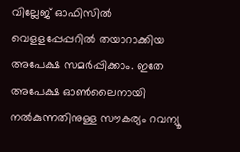വില്ലേജ് ഓഫിസില്‍ വെളളപ്പേപ്പറില്‍ തയാറാക്കിയ അപേക്ഷ സമര്‍പ്പിക്കാം. ഇതേ അപേക്ഷ ഓണ്‍ലൈനായി നല്‍കുന്നതിനുള്ള സൗകര്യം റവന്യൂ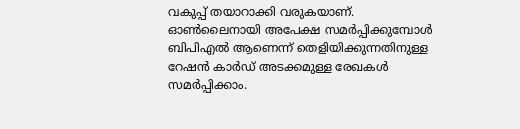വകുപ്പ് തയാറാക്കി വരുകയാണ്. ഓണ്‍ലൈനായി അപേക്ഷ സമര്‍പ്പിക്കുമ്പോള്‍ ബിപിഎല്‍ ആണെന്ന് തെളിയിക്കുന്നതിനുള്ള റേഷന്‍ കാര്‍ഡ് അടക്കമുള്ള രേഖകള്‍ സമര്‍പ്പിക്കാം.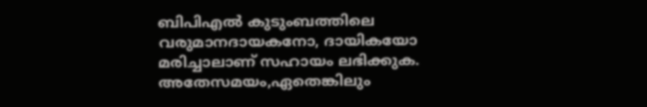ബിപിഎല്‍ കുടുംബത്തിലെ വരുമാനദായകനോ, ദായികയോ മരിച്ചാലാണ് സഹായം ലഭിക്കുക. അതേസമയം,ഏതെങ്കിലും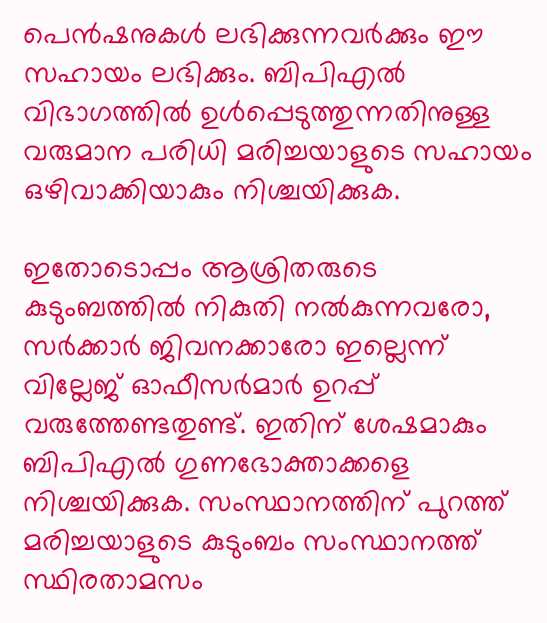പെന്‍ഷനുകള്‍ ലഭിക്കുന്നവര്‍ക്കും ഈ സഹായം ലഭിക്കും. ബിപിഎല്‍ വിഭാഗത്തില്‍ ഉള്‍പ്പെടുത്തുന്നതിനുള്ള വരുമാന പരിധി മരിച്ചയാളുടെ സഹായം ഒഴിവാക്കിയാകും നിശ്ചയിക്കുക.

ഇതോടൊപ്പം ആശ്രിതരുടെ കുടുംബത്തില്‍ നികുതി നല്‍കുന്നവരോ, സര്‍ക്കാര്‍ ജിവനക്കാരോ ഇല്ലെന്ന് വില്ലേജ് ഓഫീസര്‍മാര്‍ ഉറപ്പ് വരുത്തേണ്ടതുണ്ട്. ഇതിന് ശേഷമാകും ബിപിഎല്‍ ഗുണഭോക്താക്കളെ നിശ്ചയിക്കുക. സംസ്ഥാനത്തിന് പുറത്ത് മരിച്ചയാളുടെ കുടുംബം സംസ്ഥാനത്ത് സ്ഥിരതാമസം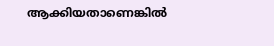ആക്കിയതാണെങ്കില്‍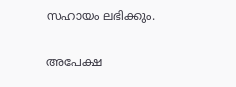സഹായം ലഭിക്കും.

അപേക്ഷ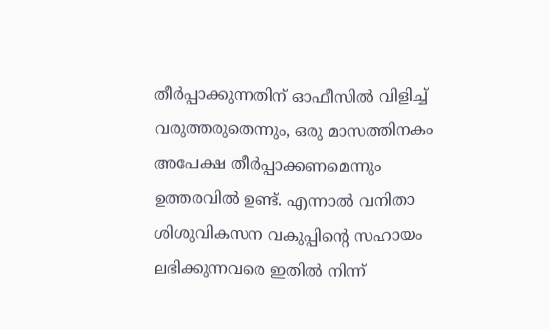തീര്‍പ്പാക്കുന്നതിന് ഓഫീസില്‍ വിളിച്ച് വരുത്തരുതെന്നും, ഒരു മാസത്തിനകം അപേക്ഷ തീര്‍പ്പാക്കണമെന്നും ഉത്തരവില്‍ ഉണ്ട്. എന്നാല്‍ വനിതാ ശിശുവികസന വകുപ്പിന്റെ സഹായം ലഭിക്കുന്നവരെ ഇതില്‍ നിന്ന്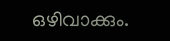ഒഴിവാക്കും.